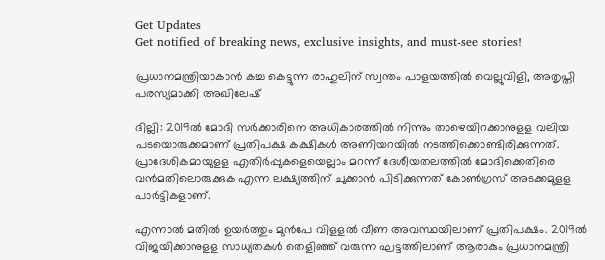Get Updates
Get notified of breaking news, exclusive insights, and must-see stories!

പ്രധാനമന്ത്രിയാകാൻ കച്ച കെട്ടുന്ന രാഹുലിന് സ്വന്തം പാളയത്തിൽ വെല്ലുവിളി, അതൃപ്തി പരസ്യമാക്കി അഖിലേഷ്

ദില്ലി: 2019ല്‍ മോദി സര്‍ക്കാരിനെ അധികാരത്തില്‍ നിന്നും താഴെയിറക്കാനുളള വലിയ പടയൊരുക്കമാണ് പ്രതിപക്ഷ കക്ഷികള്‍ അണിയറയില്‍ നടത്തിക്കൊണ്ടിരിക്കുന്നത്. പ്രാദേശികമായുളള എതിര്‍പ്പുകളെയെല്ലാം മറന്ന് ദേശീയതലത്തില്‍ മോദിക്കെതിരെ വന്‍മതിലൊരുക്കുക എന്ന ലക്ഷ്യത്തിന് ചുക്കാന്‍ പിടിക്കുന്നത് കോണ്‍ഗ്രസ് അടക്കമുളള പാര്‍ട്ടികളാണ്.

എന്നാല്‍ മതില്‍ ഉയര്‍ത്തും മുന്‍പേ വിളളല്‍ വീണ അവസ്ഥയിലാണ് പ്രതിപക്ഷം. 2019ല്‍ വിജയിക്കാനുളള സാധ്യതകള്‍ തെളിഞ്ഞ് വരുന്ന ഘട്ടത്തിലാണ് ആരാകും പ്രധാനമന്ത്രി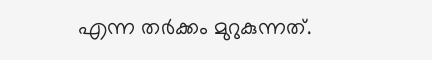എന്ന തര്‍ക്കം മുറുകുന്നത്.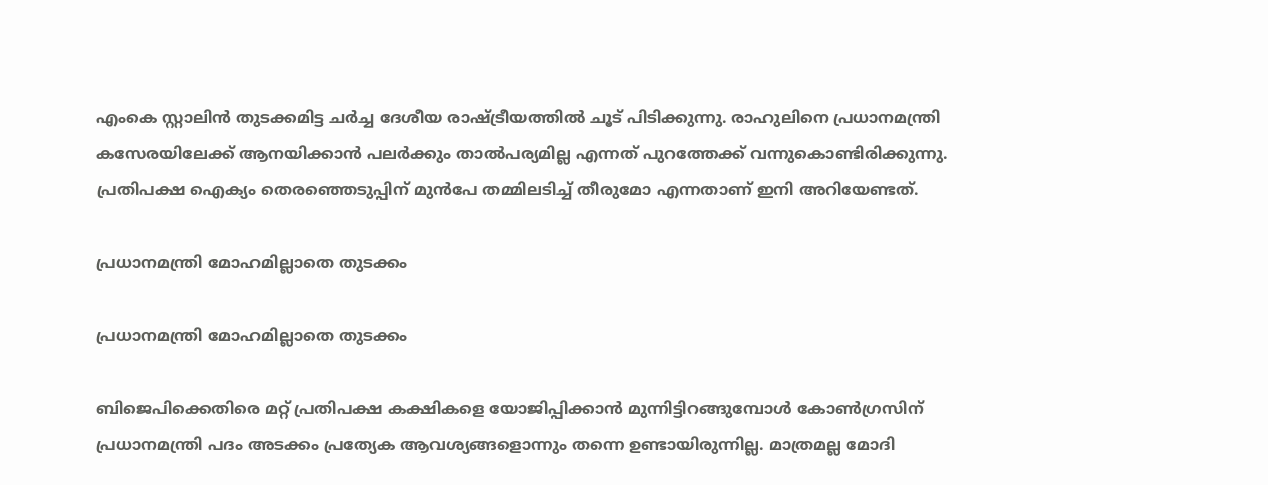എംകെ സ്റ്റാലിന്‍ തുടക്കമിട്ട ചര്‍ച്ച ദേശീയ രാഷ്ട്രീയത്തില്‍ ചൂട് പിടിക്കുന്നു. രാഹുലിനെ പ്രധാനമന്ത്രി കസേരയിലേക്ക് ആനയിക്കാന്‍ പലര്‍ക്കും താല്‍പര്യമില്ല എന്നത് പുറത്തേക്ക് വന്നുകൊണ്ടിരിക്കുന്നു. പ്രതിപക്ഷ ഐക്യം തെരഞ്ഞെടുപ്പിന് മുന്‍പേ തമ്മിലടിച്ച് തീരുമോ എന്നതാണ് ഇനി അറിയേണ്ടത്.

പ്രധാനമന്ത്രി മോഹമില്ലാതെ തുടക്കം

പ്രധാനമന്ത്രി മോഹമില്ലാതെ തുടക്കം

ബിജെപിക്കെതിരെ മറ്റ് പ്രതിപക്ഷ കക്ഷികളെ യോജിപ്പിക്കാന്‍ മുന്നിട്ടിറങ്ങുമ്പോള്‍ കോണ്‍ഗ്രസിന് പ്രധാനമന്ത്രി പദം അടക്കം പ്രത്യേക ആവശ്യങ്ങളൊന്നും തന്നെ ഉണ്ടായിരുന്നില്ല. മാത്രമല്ല മോദി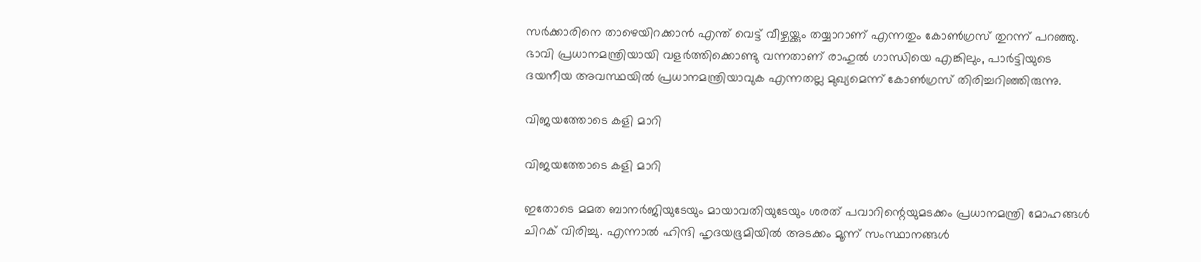സര്‍ക്കാരിനെ താഴെയിറക്കാന്‍ എന്ത് വെട്ട് വീഴ്ചയ്ക്കും തയ്യാറാണ് എന്നതും കോണ്‍ഗ്രസ് തുറന്ന് പറഞ്ഞു. ഭാവി പ്രധാനമന്ത്രിയായി വളര്‍ത്തിക്കൊണ്ടു വന്നതാണ് രാഹുല്‍ ഗാന്ധിയെ എങ്കിലും, പാര്‍ട്ടിയുടെ ദയനീയ അവസ്ഥയില്‍ പ്രധാനമന്ത്രിയാവുക എന്നതല്ല മുഖ്യമെന്ന് കോണ്‍ഗ്രസ് തിരിച്ചറിഞ്ഞിരുന്നു.

വിജയത്തോടെ കളി മാറി

വിജയത്തോടെ കളി മാറി

ഇതോടെ മമത ബാനര്‍ജിയുടേയും മായാവതിയുടേയും ശരത് പവാറിന്റെയുമടക്കം പ്രധാനമന്ത്രി മോഹങ്ങള്‍ ചിറക് വിരിച്ചു. എന്നാല്‍ ഹിന്ദി ഹൃദയഭൂമിയില്‍ അടക്കം മൂന്ന് സംസ്ഥാനങ്ങള്‍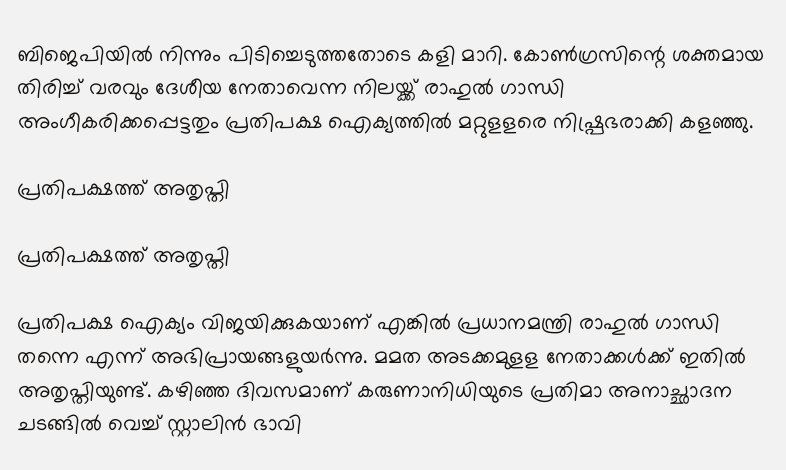ബിജെപിയില്‍ നിന്നും പിടിച്ചെടുത്തതോടെ കളി മാറി. കോണ്‍ഗ്രസിന്റെ ശക്തമായ തിരിച്ച് വരവും ദേശീയ നേതാവെന്ന നിലയ്ക്ക് രാഹുല്‍ ഗാന്ധി അംഗീകരിക്കപ്പെട്ടതും പ്രതിപക്ഷ ഐക്യത്തില്‍ മറ്റുളളരെ നിഷ്പ്രഭരാക്കി കളഞ്ഞു.

പ്രതിപക്ഷത്ത് അതൃപ്തി

പ്രതിപക്ഷത്ത് അതൃപ്തി

പ്രതിപക്ഷ ഐക്യം വിജയിക്കുകയാണ് എങ്കില്‍ പ്രധാനമന്ത്രി രാഹുല്‍ ഗാന്ധി തന്നെ എന്ന് അഭിപ്രായങ്ങളുയര്‍ന്നു. മമത അടക്കമുളള നേതാക്കള്‍ക്ക് ഇതില്‍ അതൃപ്തിയുണ്ട്. കഴിഞ്ഞ ദിവസമാണ് കരുണാനിധിയുടെ പ്രതിമാ അനാച്ഛാദന ചടങ്ങില്‍ വെച്ച് സ്റ്റാലിന്‍ ഭാവി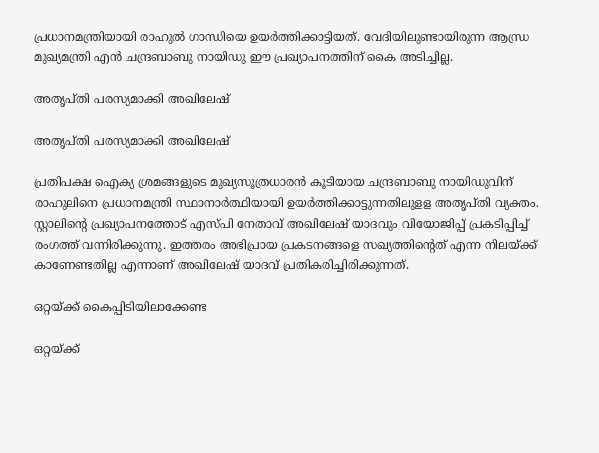പ്രധാനമന്ത്രിയായി രാഹുല്‍ ഗാന്ധിയെ ഉയര്‍ത്തിക്കാട്ടിയത്. വേദിയിലുണ്ടായിരുന്ന ആന്ധ്ര മുഖ്യമന്ത്രി എന്‍ ചന്ദ്രബാബു നായിഡു ഈ പ്രഖ്യാപനത്തിന് കൈ അടിച്ചില്ല.

അതൃപ്തി പരസ്യമാക്കി അഖിലേഷ്

അതൃപ്തി പരസ്യമാക്കി അഖിലേഷ്

പ്രതിപക്ഷ ഐക്യ ശ്രമങ്ങളുടെ മുഖ്യസൂത്രധാരന്‍ കൂടിയായ ചന്ദ്രബാബു നായിഡുവിന് രാഹുലിനെ പ്രധാനമന്ത്രി സ്ഥാനാര്‍ത്ഥിയായി ഉയര്‍ത്തിക്കാട്ടുന്നതിലുളള അതൃപ്തി വ്യക്തം. സ്റ്റാലിന്റെ പ്രഖ്യാപനത്തോട് എസ്പി നേതാവ് അഖിലേഷ് യാദവും വിയോജിപ്പ് പ്രകടിപ്പിച്ച് രംഗത്ത് വന്നിരിക്കുന്നു. ഇത്തരം അഭിപ്രായ പ്രകടനങ്ങളെ സഖ്യത്തിന്റെത് എന്ന നിലയ്ക്ക് കാണേണ്ടതില്ല എന്നാണ് അഖിലേഷ് യാദവ് പ്രതികരിച്ചിരിക്കുന്നത്.

ഒറ്റയ്ക്ക് കൈപ്പിടിയിലാക്കേണ്ട

ഒറ്റയ്ക്ക്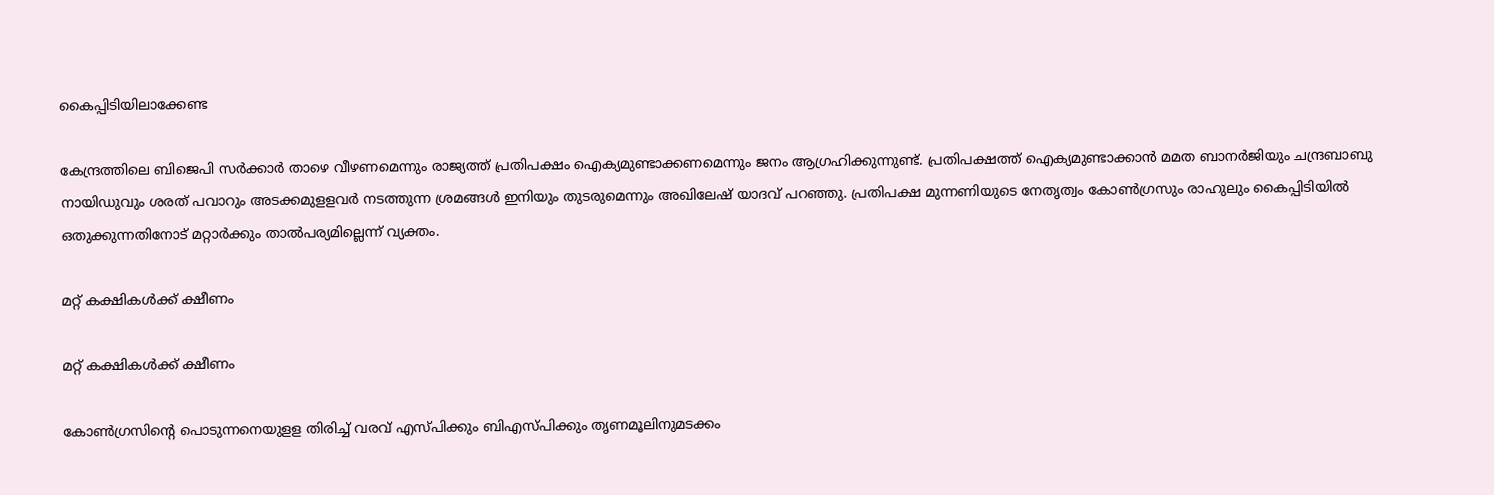കൈപ്പിടിയിലാക്കേണ്ട

കേന്ദ്രത്തിലെ ബിജെപി സര്‍ക്കാര്‍ താഴെ വീഴണമെന്നും രാജ്യത്ത് പ്രതിപക്ഷം ഐക്യമുണ്ടാക്കണമെന്നും ജനം ആഗ്രഹിക്കുന്നുണ്ട്. പ്രതിപക്ഷത്ത് ഐക്യമുണ്ടാക്കാന്‍ മമത ബാനര്‍ജിയും ചന്ദ്രബാബു നായിഡുവും ശരത് പവാറും അടക്കമുളളവര്‍ നടത്തുന്ന ശ്രമങ്ങള്‍ ഇനിയും തുടരുമെന്നും അഖിലേഷ് യാദവ് പറഞ്ഞു. പ്രതിപക്ഷ മുന്നണിയുടെ നേതൃത്വം കോണ്‍ഗ്രസും രാഹുലും കൈപ്പിടിയില്‍ ഒതുക്കുന്നതിനോട് മറ്റാര്‍ക്കും താല്‍പര്യമില്ലെന്ന് വ്യക്തം.

മറ്റ് കക്ഷികൾക്ക് ക്ഷീണം

മറ്റ് കക്ഷികൾക്ക് ക്ഷീണം

കോണ്‍ഗ്രസിന്റെ പൊടുന്നനെയുളള തിരിച്ച് വരവ് എസ്പിക്കും ബിഎസ്പിക്കും തൃണമൂലിനുമടക്കം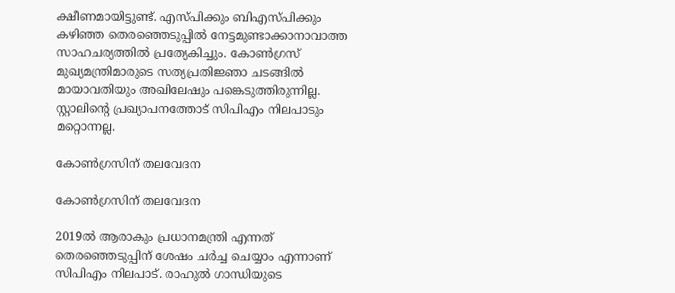ക്ഷീണമായിട്ടുണ്ട്. എസ്പിക്കും ബിഎസ്പിക്കും കഴിഞ്ഞ തെരഞ്ഞെടുപ്പില്‍ നേട്ടമുണ്ടാക്കാനാവാത്ത സാഹചര്യത്തില്‍ പ്രത്യേകിച്ചും. കോണ്‍ഗ്രസ് മുഖ്യമന്ത്രിമാരുടെ സത്യപ്രതിജ്ഞാ ചടങ്ങില്‍ മായാവതിയും അഖിലേഷും പങ്കെടുത്തിരുന്നില്ല. സ്റ്റാലിന്റെ പ്രഖ്യാപനത്തോട് സിപിഎം നിലപാടും മറ്റൊന്നല്ല.

കോൺഗ്രസിന് തലവേദന

കോൺഗ്രസിന് തലവേദന

2019ല്‍ ആരാകും പ്രധാനമന്ത്രി എന്നത് തെരഞ്ഞെടുപ്പിന് ശേഷം ചര്‍ച്ച ചെയ്യാം എന്നാണ് സിപിഎം നിലപാട്. രാഹുല്‍ ഗാന്ധിയുടെ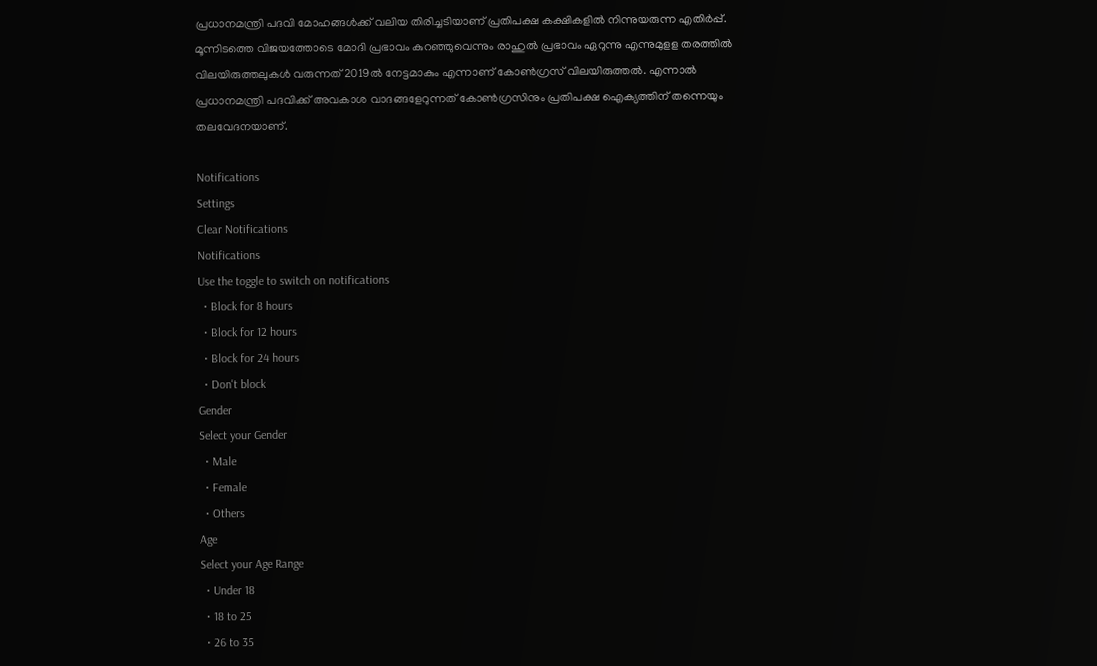പ്രധാനമന്ത്രി പദവി മോഹങ്ങള്‍ക്ക് വലിയ തിരിച്ചടിയാണ് പ്രതിപക്ഷ കക്ഷികളില്‍ നിന്നുയരുന്ന എതിര്‍പ്പ്. മൂന്നിടത്തെ വിജയത്തോടെ മോദി പ്രഭാവം കുറഞ്ഞുവെന്നും രാഹുല്‍ പ്രഭാവം ഏറുന്നു എന്നുമുളള തരത്തില്‍ വിലയിരുത്തലുകള്‍ വരുന്നത് 2019ല്‍ നേട്ടമാകും എന്നാണ് കോണ്‍ഗ്രസ് വിലയിരുത്തല്‍. എന്നാല്‍ പ്രധാനമന്ത്രി പദവിക്ക് അവകാശ വാദങ്ങളേറുന്നത് കോണ്‍ഗ്രസിനും പ്രതിപക്ഷ ഐക്യത്തിന് തന്നെയും തലവേദനയാണ്.

Notifications
Settings
Clear Notifications
Notifications
Use the toggle to switch on notifications
  • Block for 8 hours
  • Block for 12 hours
  • Block for 24 hours
  • Don't block
Gender
Select your Gender
  • Male
  • Female
  • Others
Age
Select your Age Range
  • Under 18
  • 18 to 25
  • 26 to 35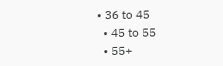• 36 to 45
  • 45 to 55
  • 55+